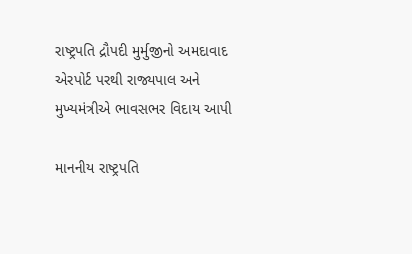રાષ્ટ્રપતિ દ્રૌપદી મુર્મુજીનો અમદાવાદ એરપોર્ટ પરથી રાજ્યપાલ અને મુખ્યમંત્રીએ ભાવસભર વિદાય આપી

માનનીય રાષ્ટ્રપતિ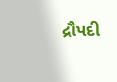દ્રૌપદી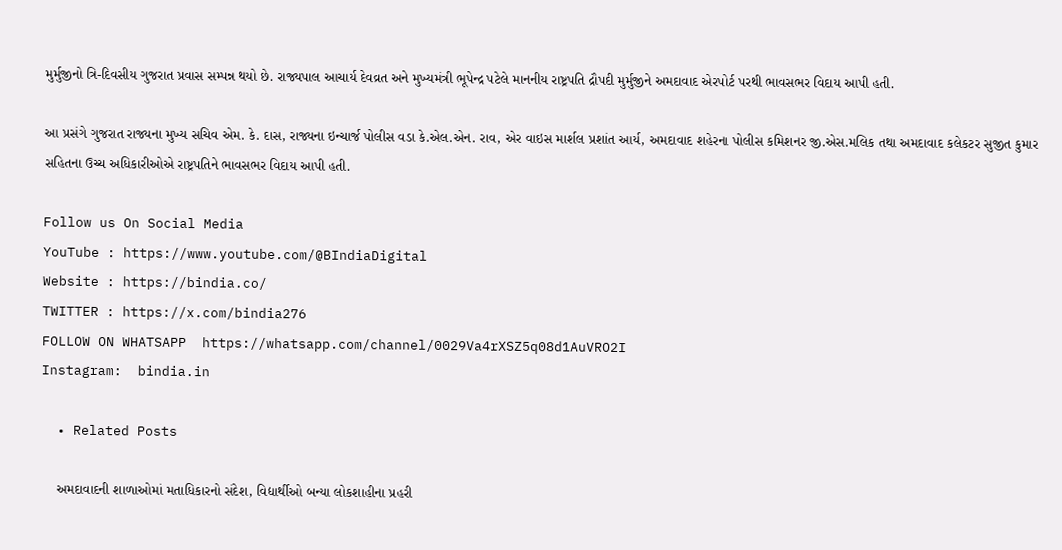મુર્મુજીનો ત્રિ-દિવસીય ગુજરાત પ્રવાસ સમ્પન્ન થયો છે. રાજ્યપાલ આચાર્ય દેવવ્રત અને મુખ્યમંત્રી ભૂપેન્દ્ર પટેલે માનનીય રાષ્ટ્રપતિ દ્રૌપદી મુર્મુજીને અમદાવાદ એરપોર્ટ પરથી ભાવસભર વિદાય આપી હતી.

આ પ્રસંગે ગુજરાત રાજ્યના મુખ્ય સચિવ એમ. કે. દાસ, રાજ્યના ઇન્ચાર્જ પોલીસ વડા કે.એલ.એન. રાવ, એર વાઇસ માર્શલ પ્રશાંત આર્ય, અમદાવાદ શહેરના પોલીસ કમિશનર જી.એસ.મલિક તથા અમદાવાદ કલેકટર સુજીત કુમાર સહિતના ઉચ્ચ અધિકારીઓએ રાષ્ટ્રપતિને ભાવસભર વિદાય આપી હતી.

Follow us On Social Media
YouTube : https://www.youtube.com/@BIndiaDigital
Website : https://bindia.co/
TWITTER : https://x.com/bindia276
FOLLOW ON WHATSAPP  https://whatsapp.com/channel/0029Va4rXSZ5q08d1AuVRO2I
Instagram:  bindia.in

  • Related Posts

    અમદાવાદની શાળાઓમાં મતાધિકારનો સંદેશ, વિદ્યાર્થીઓ બન્યા લોકશાહીના પ્રહરી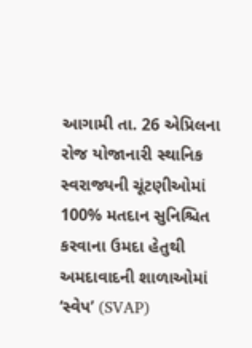આગામી તા. 26 એપ્રિલના રોજ યોજાનારી સ્થાનિક સ્વરાજ્યની ચૂંટણીઓમાં 100% મતદાન સુનિશ્ચિત કરવાના ઉમદા હેતુથી અમદાવાદની શાળાઓમાં ‘સ્વેપ’ (SVAP)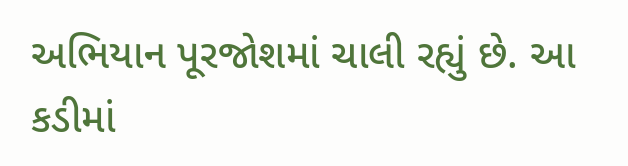અભિયાન પૂરજોશમાં ચાલી રહ્યું છે. આ કડીમાં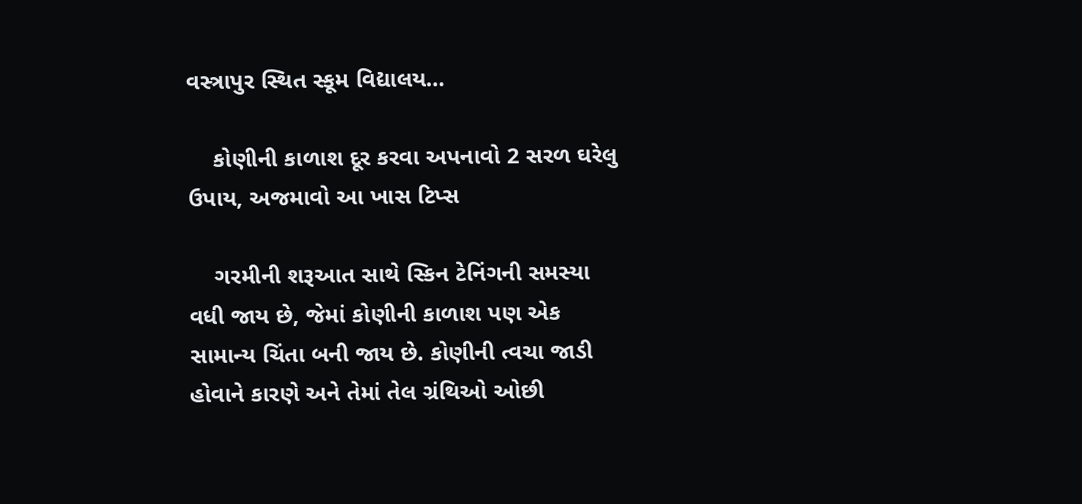વસ્ત્રાપુર સ્થિત સ્કૂમ વિદ્યાલય…

    કોણીની કાળાશ દૂર કરવા અપનાવો 2 સરળ ઘરેલુ ઉપાય, અજમાવો આ ખાસ ટિપ્સ

    ગરમીની શરૂઆત સાથે સ્કિન ટેનિંગની સમસ્યા વધી જાય છે, જેમાં કોણીની કાળાશ પણ એક સામાન્ય ચિંતા બની જાય છે. કોણીની ત્વચા જાડી હોવાને કારણે અને તેમાં તેલ ગ્રંથિઓ ઓછી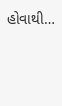હોવાથી…